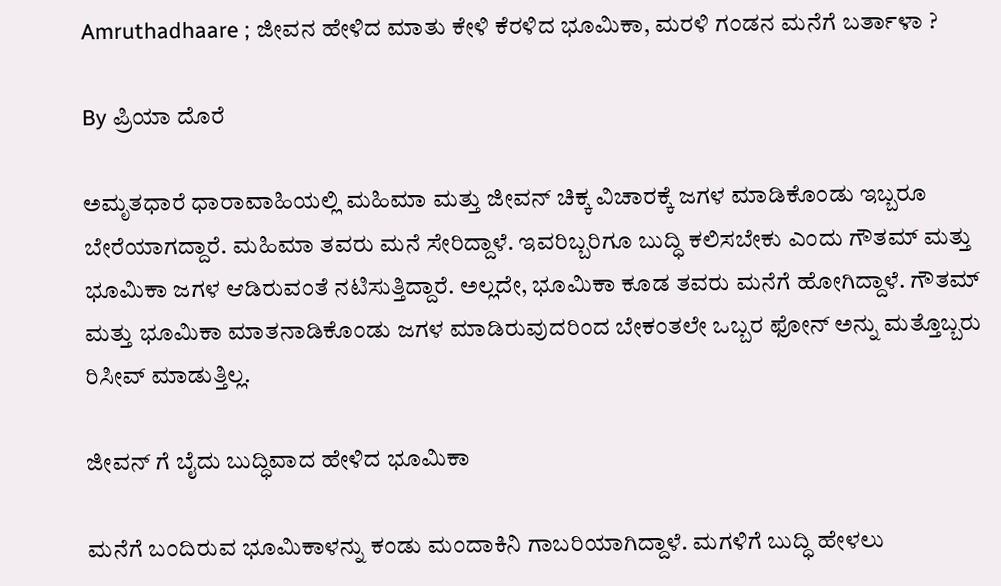Amruthadhaare ; ಜೀವನ ಹೇಳಿದ ಮಾತು ಕೇಳಿ ಕೆರಳಿದ ಭೂಮಿಕಾ, ಮರಳಿ ಗಂಡನ ಮನೆಗೆ ಬರ್ತಾಳಾ ?

By ಪ್ರಿಯಾ ದೊರೆ

ಅಮೃತಧಾರೆ ಧಾರಾವಾಹಿಯಲ್ಲಿ ಮಹಿಮಾ ಮತ್ತು ಜೀವನ್ ಚಿಕ್ಕ ವಿಚಾರಕ್ಕೆ ಜಗಳ ಮಾಡಿಕೊಂಡು ಇಬ್ಬರೂ ಬೇರೆಯಾಗದ್ದಾರೆ. ಮಹಿಮಾ ತವರು ಮನೆ ಸೇರಿದ್ದಾಳೆ. ಇವರಿಬ್ಬರಿಗೂ ಬುದ್ಧಿ ಕಲಿಸಬೇಕು ಎಂದು ಗೌತಮ್ ಮತ್ತು ಭೂಮಿಕಾ ಜಗಳ ಆಡಿರುವಂತೆ ನಟಿಸುತ್ತಿದ್ದಾರೆ. ಅಲ್ಲದೇ, ಭೂಮಿಕಾ ಕೂಡ ತವರು ಮನೆಗೆ ಹೋಗಿದ್ದಾಳೆ. ಗೌತಮ್ ಮತ್ತು ಭೂಮಿಕಾ ಮಾತನಾಡಿಕೊಂಡು ಜಗಳ ಮಾಡಿರುವುದರಿಂದ ಬೇಕಂತಲೇ ಒಬ್ಬರ ಫೋನ್ ಅನ್ನು ಮತ್ತೊಬ್ಬರು ರಿಸೀವ್ ಮಾಡುತ್ತಿಲ್ಲ.

ಜೀವನ್ ಗೆ ಬೈದು ಬುದ್ಧಿವಾದ ಹೇಳಿದ ಭೂಮಿಕಾ

ಮನೆಗೆ ಬಂದಿರುವ ಭೂಮಿಕಾಳನ್ನು ಕಂಡು ಮಂದಾಕಿನಿ ಗಾಬರಿಯಾಗಿದ್ದಾಳೆ. ಮಗಳಿಗೆ ಬುದ್ಧಿ ಹೇಳಲು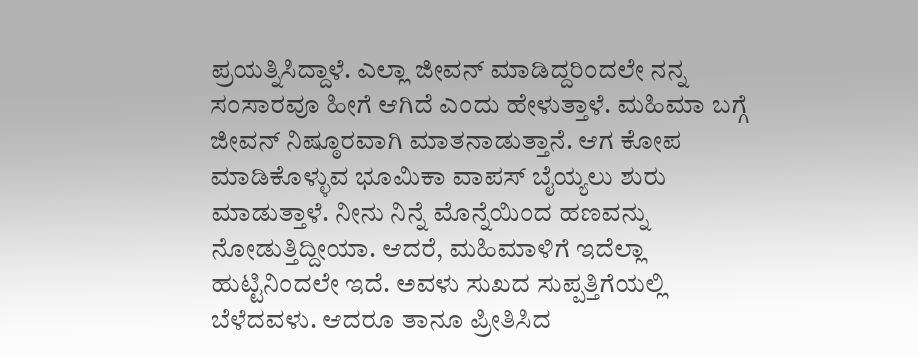ಪ್ರಯತ್ನಿಸಿದ್ದಾಳೆ. ಎಲ್ಲಾ ಜೀವನ್ ಮಾಡಿದ್ದರಿಂದಲೇ ನನ್ನ ಸಂಸಾರವೂ ಹೀಗೆ ಆಗಿದೆ ಎಂದು ಹೇಳುತ್ತಾಳೆ. ಮಹಿಮಾ ಬಗ್ಗೆ ಜೀವನ್ ನಿಷ್ಠೂರವಾಗಿ ಮಾತನಾಡುತ್ತಾನೆ. ಆಗ ಕೋಪ ಮಾಡಿಕೊಳ್ಳುವ ಭೂಮಿಕಾ ವಾಪಸ್ ಬೈಯ್ಯಲು ಶುರು ಮಾಡುತ್ತಾಳೆ. ನೀನು ನಿನ್ನೆ ಮೊನ್ನೆಯಿಂದ ಹಣವನ್ನು ನೋಡುತ್ತಿದ್ದೀಯಾ. ಆದರೆ, ಮಹಿಮಾಳಿಗೆ ಇದೆಲ್ಲಾ ಹುಟ್ಟಿನಿಂದಲೇ ಇದೆ. ಅವಳು ಸುಖದ ಸುಪ್ಪತ್ತಿಗೆಯಲ್ಲಿ ಬೆಳೆದವಳು. ಆದರೂ ತಾನೂ ಪ್ರೀತಿಸಿದ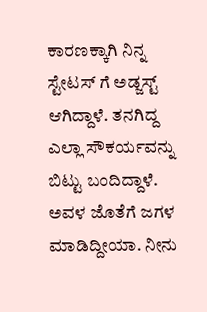ಕಾರಣಕ್ಕಾಗಿ ನಿನ್ನ ಸ್ಟೇಟಸ್ ಗೆ ಅಡ್ಜಸ್ಟ್ ಆಗಿದ್ದಾಳೆ. ತನಗಿದ್ದ ಎಲ್ಲಾ ಸೌಕರ್ಯವನ್ನು ಬಿಟ್ಟು ಬಂದಿದ್ದಾಳೆ. ಅವಳ ಜೊತೆಗೆ ಜಗಳ ಮಾಡಿದ್ದೀಯಾ. ನೀನು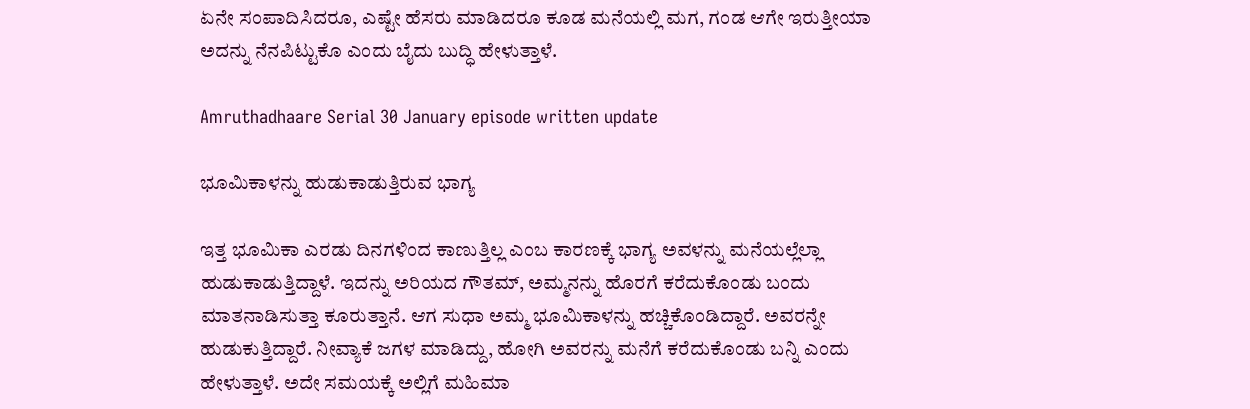ಏನೇ ಸಂಪಾದಿಸಿದರೂ, ಎಷ್ಟೇ ಹೆಸರು ಮಾಡಿದರೂ ಕೂಡ ಮನೆಯಲ್ಲಿ ಮಗ, ಗಂಡ ಆಗೇ ಇರುತ್ತೀಯಾ ಅದನ್ನು ನೆನಪಿಟ್ಟುಕೊ ಎಂದು ಬೈದು ಬುದ್ಧಿ ಹೇಳುತ್ತಾಳೆ.

Amruthadhaare Serial 30 January episode written update

ಭೂಮಿಕಾಳನ್ನು ಹುಡುಕಾಡುತ್ತಿರುವ ಭಾಗ್ಯ

ಇತ್ತ ಭೂಮಿಕಾ ಎರಡು ದಿನಗಳಿಂದ ಕಾಣುತ್ತಿಲ್ಲ ಎಂಬ ಕಾರಣಕ್ಕೆ ಭಾಗ್ಯ ಅವಳನ್ನು ಮನೆಯಲ್ಲೆಲ್ಲಾ ಹುಡುಕಾಡುತ್ತಿದ್ದಾಳೆ. ಇದನ್ನು ಅರಿಯದ ಗೌತಮ್, ಅಮ್ಮನನ್ನು ಹೊರಗೆ ಕರೆದುಕೊಂಡು ಬಂದು ಮಾತನಾಡಿಸುತ್ತಾ ಕೂರುತ್ತಾನೆ. ಆಗ ಸುಧಾ ಅಮ್ಮ ಭೂಮಿಕಾಳನ್ನು ಹಚ್ಚಿಕೊಂಡಿದ್ದಾರೆ. ಅವರನ್ನೇ ಹುಡುಕುತ್ತಿದ್ದಾರೆ. ನೀವ್ಯಾಕೆ ಜಗಳ ಮಾಡಿದ್ದು, ಹೋಗಿ ಅವರನ್ನು ಮನೆಗೆ ಕರೆದುಕೊಂಡು ಬನ್ನಿ ಎಂದು ಹೇಳುತ್ತಾಳೆ. ಅದೇ ಸಮಯಕ್ಕೆ ಅಲ್ಲಿಗೆ ಮಹಿಮಾ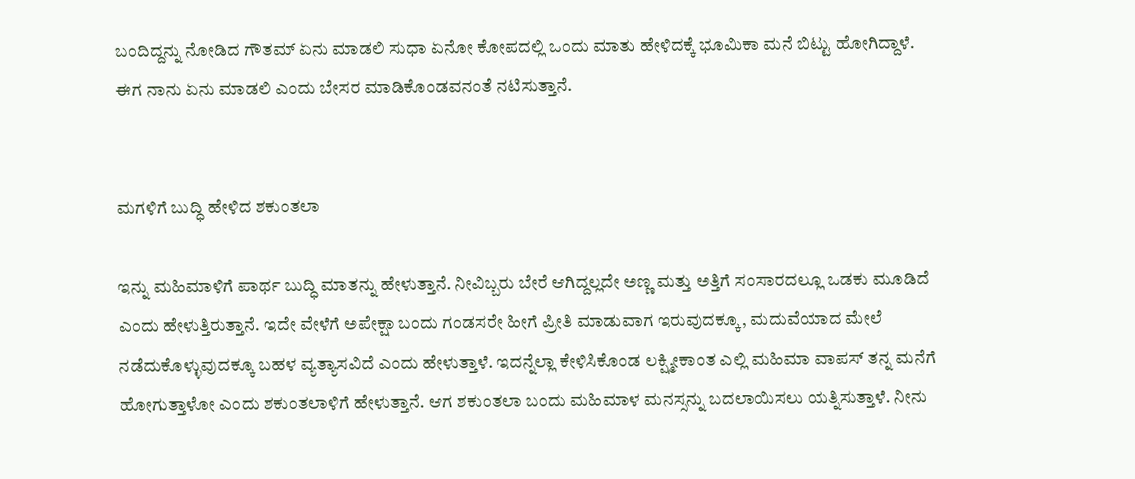ಬಂದಿದ್ದನ್ನು ನೋಡಿದ ಗೌತಮ್ ಏನು ಮಾಡಲಿ ಸುಧಾ ಏನೋ ಕೋಪದಲ್ಲಿ ಒಂದು ಮಾತು ಹೇಳಿದಕ್ಕೆ ಭೂಮಿಕಾ ಮನೆ ಬಿಟ್ಟು ಹೋಗಿದ್ದಾಳೆ. ಈಗ ನಾನು ಏನು ಮಾಡಲಿ ಎಂದು ಬೇಸರ ಮಾಡಿಕೊಂಡವನಂತೆ ನಟಿಸುತ್ತಾನೆ.


ಮಗಳಿಗೆ ಬುದ್ಧಿ ಹೇಳಿದ ಶಕುಂತಲಾ

ಇನ್ನು ಮಹಿಮಾಳಿಗೆ ಪಾರ್ಥ ಬುದ್ಧಿ ಮಾತನ್ನು ಹೇಳುತ್ತಾನೆ. ನೀವಿಬ್ಬರು ಬೇರೆ ಆಗಿದ್ದಲ್ಲದೇ ಅಣ್ಣ ಮತ್ತು ಅತ್ತಿಗೆ ಸಂಸಾರದಲ್ಲೂ ಒಡಕು ಮೂಡಿದೆ ಎಂದು ಹೇಳುತ್ತಿರುತ್ತಾನೆ. ಇದೇ ವೇಳೆಗೆ ಅಪೇಕ್ಷಾ ಬಂದು ಗಂಡಸರೇ ಹೀಗೆ ಪ್ರೀತಿ ಮಾಡುವಾಗ ಇರುವುದಕ್ಕೂ, ಮದುವೆಯಾದ ಮೇಲೆ ನಡೆದುಕೊಳ್ಳುವುದಕ್ಕೂ ಬಹಳ ವ್ಯತ್ಯಾಸವಿದೆ ಎಂದು ಹೇಳುತ್ತಾಳೆ. ಇದನ್ನೆಲ್ಲಾ ಕೇಳಿಸಿಕೊಂಡ ಲಕ್ಷ್ಮೀಕಾಂತ ಎಲ್ಲಿ ಮಹಿಮಾ ವಾಪಸ್ ತನ್ನ ಮನೆಗೆ ಹೋಗುತ್ತಾಳೋ ಎಂದು ಶಕುಂತಲಾಳಿಗೆ ಹೇಳುತ್ತಾನೆ. ಆಗ ಶಕುಂತಲಾ ಬಂದು ಮಹಿಮಾಳ ಮನಸ್ಸನ್ನು ಬದಲಾಯಿಸಲು ಯತ್ನಿಸುತ್ತಾಳೆ. ನೀನು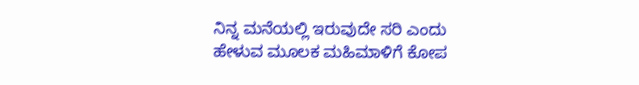ನಿನ್ನ ಮನೆಯಲ್ಲಿ ಇರುವುದೇ ಸರಿ ಎಂದು ಹೇಳುವ ಮೂಲಕ ಮಹಿಮಾಳಿಗೆ ಕೋಪ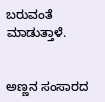ಬರುವಂತೆ ಮಾಡುತ್ತಾಳೆ.


ಅಣ್ಣನ ಸಂಸಾರದ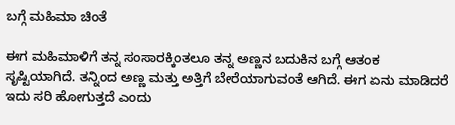ಬಗ್ಗೆ ಮಹಿಮಾ ಚಿಂತೆ

ಈಗ ಮಹಿಮಾಳಿಗೆ ತನ್ನ ಸಂಸಾರಕ್ಕಿಂತಲೂ ತನ್ನ ಅಣ್ಣನ ಬದುಕಿನ ಬಗ್ಗೆ ಆತಂಕ ಸೃಷ್ಟಿಯಾಗಿದೆ. ತನ್ನಿಂದ ಅಣ್ಣ ಮತ್ತು ಅತ್ತಿಗೆ ಬೇರೆಯಾಗುವಂತೆ ಆಗಿದೆ. ಈಗ ಏನು ಮಾಡಿದರೆ ಇದು ಸರಿ ಹೋಗುತ್ತದೆ ಎಂದು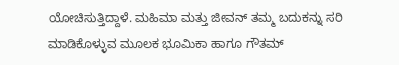ಯೋಚಿಸುತ್ತಿದ್ದಾಳೆ. ಮಹಿಮಾ ಮತ್ತು ಜೀವನ್ ತಮ್ಮ ಬದುಕನ್ನು ಸರಿ ಮಾಡಿಕೊಳ್ಳುವ ಮೂಲಕ ಭೂಮಿಕಾ ಹಾಗೂ ಗೌತಮ್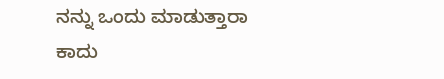ನನ್ನು ಒಂದು ಮಾಡುತ್ತಾರಾ ಕಾದು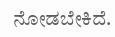ನೋಡಬೇಕಿದೆ.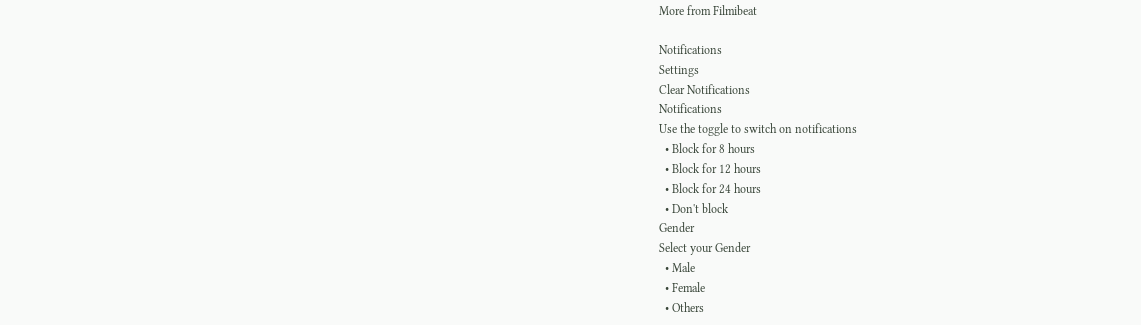More from Filmibeat

Notifications
Settings
Clear Notifications
Notifications
Use the toggle to switch on notifications
  • Block for 8 hours
  • Block for 12 hours
  • Block for 24 hours
  • Don't block
Gender
Select your Gender
  • Male
  • Female
  • Others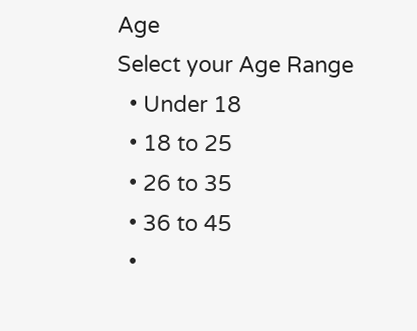Age
Select your Age Range
  • Under 18
  • 18 to 25
  • 26 to 35
  • 36 to 45
  •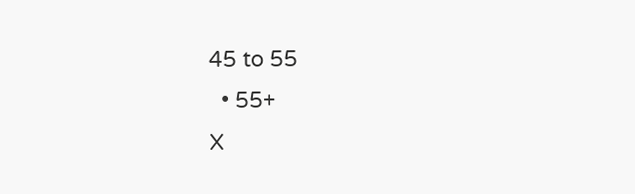45 to 55
  • 55+
X